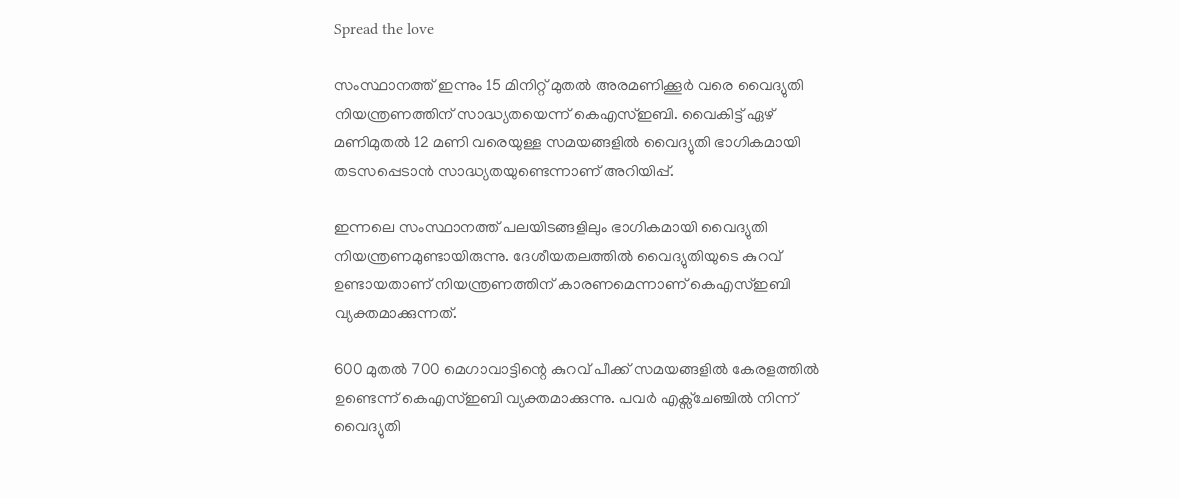Spread the love

സംസ്ഥാനത്ത് ഇന്നും 15 മിനിറ്റ് മുതല്‍ അരമണിക്കൂര്‍ വരെ വൈദ്യുതി നിയന്ത്രണത്തിന് സാദ്ധ്യതയെന്ന് കെഎസ്ഇബി. വൈകിട്ട് ഏഴ് മണിമുതല്‍ 12 മണി വരെയുള്ള സമയങ്ങളില്‍ വൈദ്യുതി ഭാഗികമായി തടസപ്പെടാൻ സാദ്ധ്യതയുണ്ടെന്നാണ് അറിയിപ്പ്.

ഇന്നലെ സംസ്ഥാനത്ത് പലയിടങ്ങളിലും ഭാഗികമായി വൈദ്യുതി നിയന്ത്രണമുണ്ടായിരുന്നു. ദേശീയതലത്തില്‍ വൈദ്യുതിയുടെ കുറവ് ഉണ്ടായതാണ് നിയന്ത്രണത്തിന് കാരണമെന്നാണ് കെഎസ്ഇബി വ്യക്തമാക്കുന്നത്.

600 മുതല്‍ 700 മെഗാവാട്ടിന്റെ കുറവ് പീക്ക് സമയങ്ങളില്‍ കേരളത്തില്‍ ഉണ്ടെന്ന് കെഎസ്ഇബി വ്യക്തമാക്കുന്നു. പവര്‍ എക്സ്ചേഞ്ചില്‍ നിന്ന് വൈദ്യുതി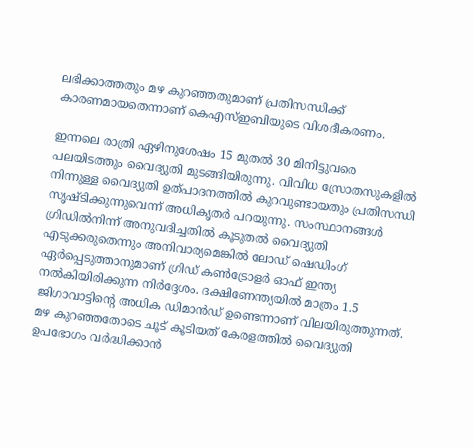ലഭിക്കാത്തതും മഴ കുറഞ്ഞതുമാണ് പ്രതിസന്ധിക്ക് കാരണമായതെന്നാണ് കെഎസ്‌ഇബിയുടെ വിശദീകരണം.

ഇന്നലെ രാത്രി ഏഴിനുശേഷം 15 മുതൽ 30 മിനിട്ടുവരെ പലയിടത്തും വൈദ്യുതി മുടങ്ങിയിരുന്നു. വിവിധ സ്രോതസുകളിൽ നിന്നുള്ള വൈദ്യുതി ഉത്പാദനത്തിൽ കുറവുണ്ടായതും പ്രതിസന്ധി സൃഷ്ടിക്കുന്നുവെന്ന് അധികൃതർ പറയുന്നു. സംസ്ഥാനങ്ങൾ ഗ്രിഡിൽനിന്ന് അനുവദിച്ചതിൽ കൂടുതൽ വൈദ്യുതി എടുക്കരുതെന്നും അനിവാര്യമെങ്കിൽ ലോഡ് ഷെഡിംഗ് ഏർപ്പെടുത്താനുമാണ് ഗ്രിഡ് കൺട്രോളർ ഓഫ് ഇന്ത്യ നൽകിയിരിക്കുന്ന നിർദ്ദേശം. ദക്ഷിണേന്ത്യയിൽ മാത്രം 1.5 ജിഗാവാട്ടിന്റെ അധിക ഡിമാൻഡ് ഉണ്ടെന്നാണ് വിലയിരുത്തുന്നത്. മഴ കുറഞ്ഞതോടെ ചൂട് കൂടിയത് കേരളത്തിൽ വൈദ്യുതി ഉപഭോഗം വർദ്ധിക്കാൻ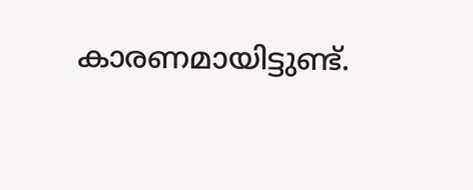കാരണമായിട്ടുണ്ട്.